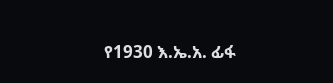የ1930 እ.ኤ.አ. ፊፋ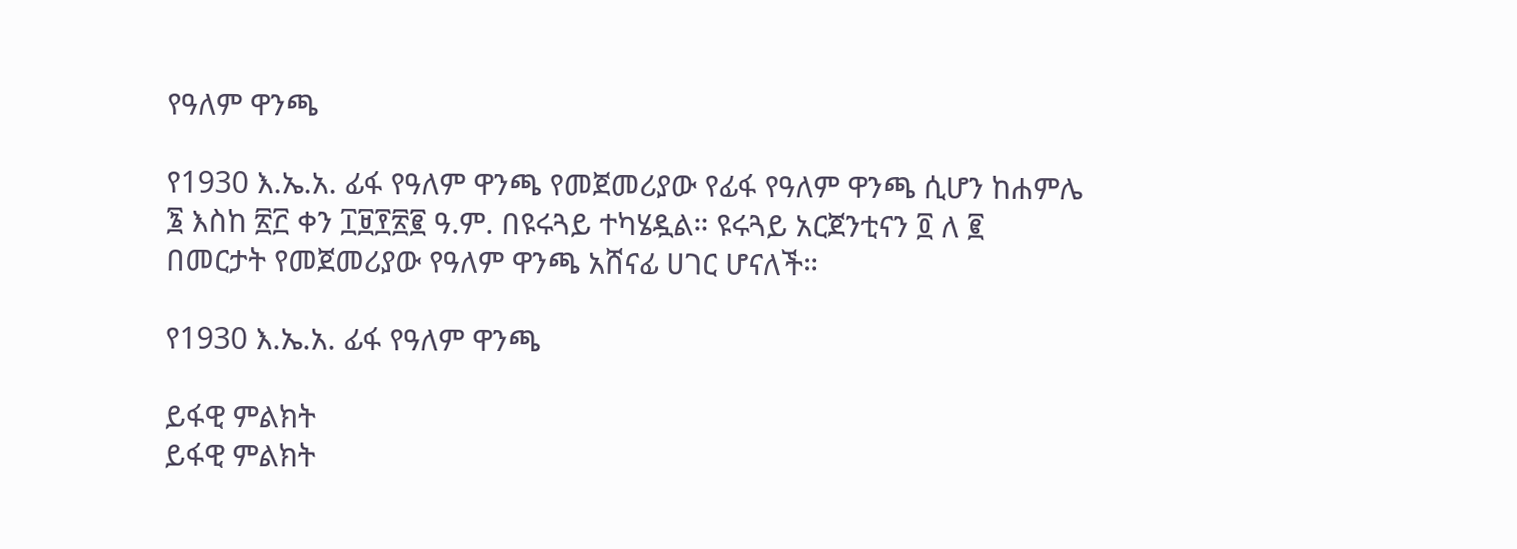የዓለም ዋንጫ

የ1930 እ.ኤ.አ. ፊፋ የዓለም ዋንጫ የመጀመሪያው የፊፋ የዓለም ዋንጫ ሲሆን ከሐምሌ ፮ እስከ ፳፫ ቀን ፲፱፻፳፪ ዓ.ም. በዩሩጓይ ተካሄዷል። ዩሩጓይ አርጀንቲናን ፬ ለ ፪ በመርታት የመጀመሪያው የዓለም ዋንጫ አሸናፊ ሀገር ሆናለች።

የ1930 እ.ኤ.አ. ፊፋ የዓለም ዋንጫ

ይፋዊ ምልክት
ይፋዊ ምልክት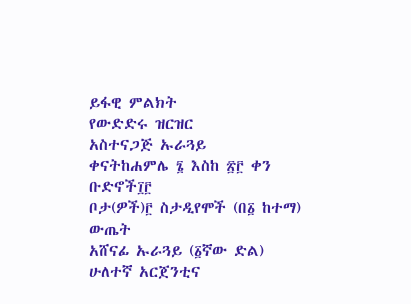ይፋዊ ምልክት
የውድድሩ ዝርዝር
አስተናጋጅ ኡራጓይ
ቀናትከሐምሌ ፮ እስከ ፳፫ ቀን
ቡድኖች፲፫
ቦታ(ዎች)፫ ስታዲየሞች (በ፩ ከተማ)
ውጤት
አሸናፊ ኡራጓይ (፩ኛው ድል)
ሁለተኛ አርጀንቲና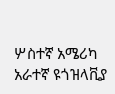ሦስተኛ አሜሪካ
አራተኛ ዩጎዝላቪያ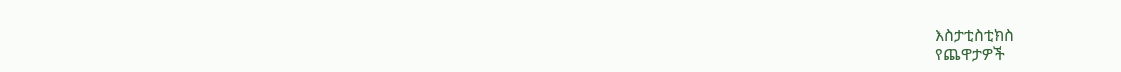እስታቲስቲክስ
የጨዋታዎች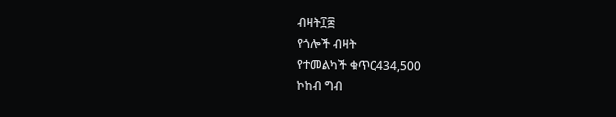ብዛት፲፰
የጎሎች ብዛት
የተመልካች ቁጥር434,500
ኮከብ ግብ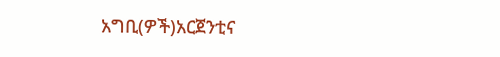አግቢ(ዎች)አርጀንቲና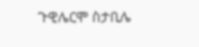ጉዊሌርሞ ስታቢሌ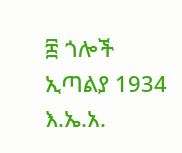፰ ጎሎች
ኢጣልያ 1934 እ.ኤ.አ.